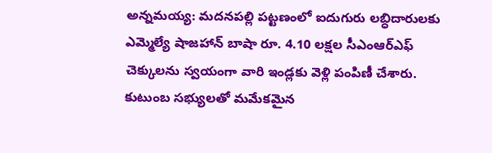అన్నమయ్య: మదనపల్లి పట్టణంలో ఐదుగురు లబ్ధిదారులకు ఎమ్మెల్యే షాజహాన్ బాషా రూ. 4.10 లక్షల సీఎంఆర్ఎఫ్ చెక్కులను స్వయంగా వారి ఇండ్లకు వెళ్లి పంపిణీ చేశారు. కుటుంబ సభ్యులతో మమేకమైన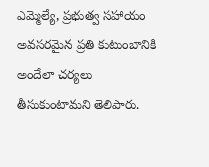ఎమ్మెల్యే, ప్రభుత్వ సహాయం అవసరమైన ప్రతి కుటుంబానికి అందేలా చర్యలు తీసుకుంటామని తెలిపారు.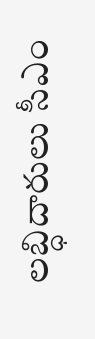లబ్ధిదారులు సీఎం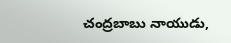చంద్రబాబు నాయుడు,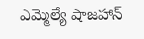ఎమ్మెల్యే షాజహాన్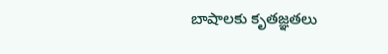బాషాలకు కృతజ్ఞతలు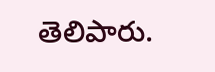తెలిపారు.